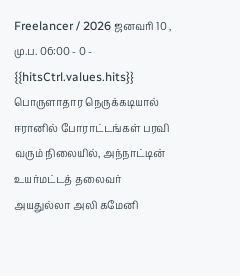Freelancer / 2026 ஜனவரி 10 , மு.ப. 06:00 - 0 - {{hitsCtrl.values.hits}}
பொருளாதார நெருக்கடியால் ஈரானில் போராட்டங்கள் பரவி வரும் நிலையில், அந்நாட்டின் உயர்மட்டத் தலைவர் அயதுல்லா அலி கமேனி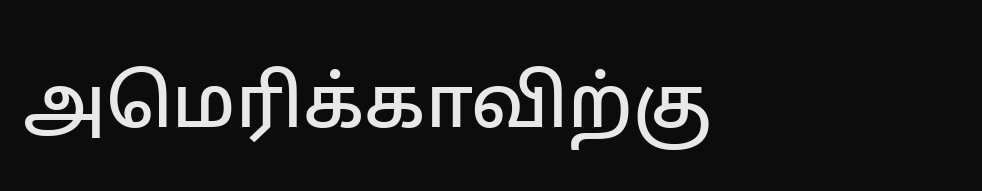அமெரிக்காவிற்கு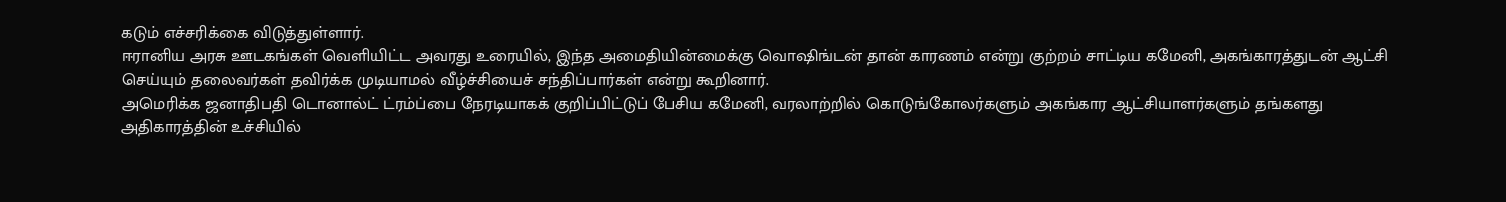கடும் எச்சரிக்கை விடுத்துள்ளார்.
ஈரானிய அரசு ஊடகங்கள் வெளியிட்ட அவரது உரையில், இந்த அமைதியின்மைக்கு வொஷிங்டன் தான் காரணம் என்று குற்றம் சாட்டிய கமேனி, அகங்காரத்துடன் ஆட்சி செய்யும் தலைவர்கள் தவிர்க்க முடியாமல் வீழ்ச்சியைச் சந்திப்பார்கள் என்று கூறினார்.
அமெரிக்க ஜனாதிபதி டொனால்ட் ட்ரம்ப்பை நேரடியாகக் குறிப்பிட்டுப் பேசிய கமேனி, வரலாற்றில் கொடுங்கோலர்களும் அகங்கார ஆட்சியாளர்களும் தங்களது அதிகாரத்தின் உச்சியில்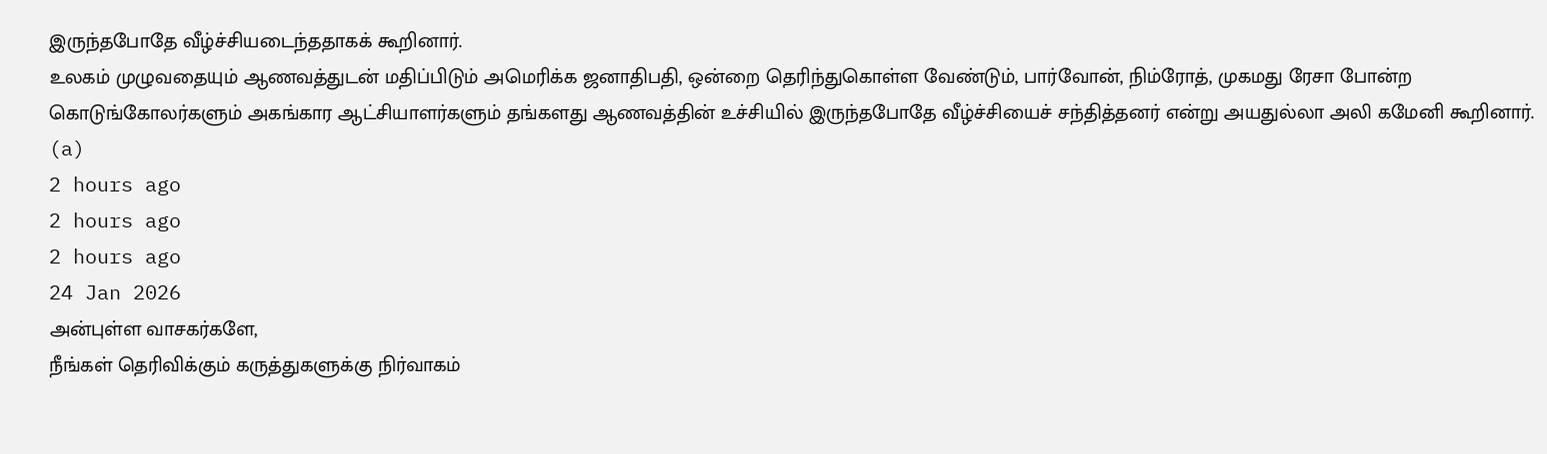இருந்தபோதே வீழ்ச்சியடைந்ததாகக் கூறினார்.
உலகம் முழுவதையும் ஆணவத்துடன் மதிப்பிடும் அமெரிக்க ஜனாதிபதி, ஒன்றை தெரிந்துகொள்ள வேண்டும், பார்வோன், நிம்ரோத், முகமது ரேசா போன்ற கொடுங்கோலர்களும் அகங்கார ஆட்சியாளர்களும் தங்களது ஆணவத்தின் உச்சியில் இருந்தபோதே வீழ்ச்சியைச் சந்தித்தனர் என்று அயதுல்லா அலி கமேனி கூறினார். (a)
2 hours ago
2 hours ago
2 hours ago
24 Jan 2026
அன்புள்ள வாசகர்களே,
நீங்கள் தெரிவிக்கும் கருத்துகளுக்கு நிர்வாகம்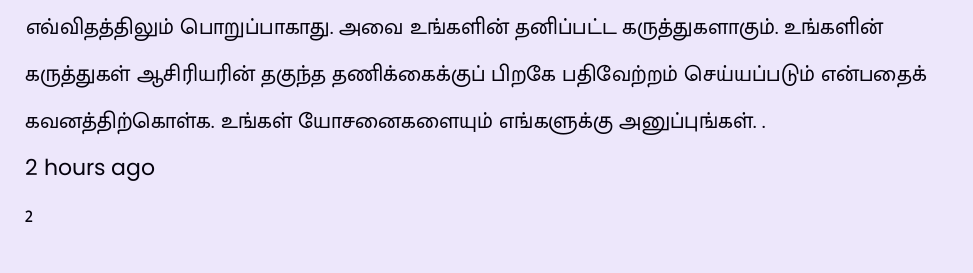எவ்விதத்திலும் பொறுப்பாகாது. அவை உங்களின் தனிப்பட்ட கருத்துகளாகும். உங்களின் கருத்துகள் ஆசிரியரின் தகுந்த தணிக்கைக்குப் பிறகே பதிவேற்றம் செய்யப்படும் என்பதைக் கவனத்திற்கொள்க. உங்கள் யோசனைகளையும் எங்களுக்கு அனுப்புங்கள். .
2 hours ago
2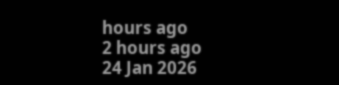hours ago
2 hours ago
24 Jan 2026